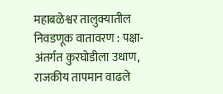महाबळेश्वर तालुक्यातील निवडणूक वातावरण : पक्षा-अंतर्गत कुरघोडीला उधाण, राजकीय तापमान वाढले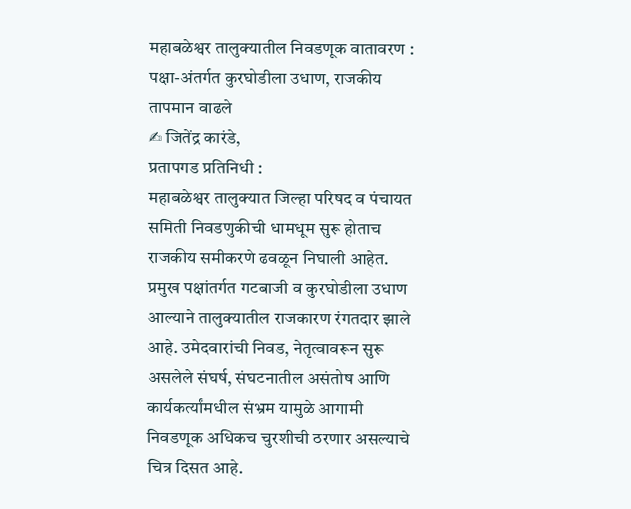महाबळेश्वर तालुक्यातील निवडणूक वातावरण : पक्षा-अंतर्गत कुरघोडीला उधाण, राजकीय तापमान वाढले
✍ जितेंद्र कारंडे,
प्रतापगड प्रतिनिधी :
महाबळेश्वर तालुक्यात जिल्हा परिषद व पंचायत समिती निवडणुकीची धामधूम सुरू होताच राजकीय समीकरणे ढवळून निघाली आहेत. प्रमुख पक्षांतर्गत गटबाजी व कुरघोडीला उधाण आल्याने तालुक्यातील राजकारण रंगतदार झाले आहे. उमेदवारांची निवड, नेतृत्वावरून सुरू असलेले संघर्ष, संघटनातील असंतोष आणि कार्यकर्त्यांमधील संभ्रम यामुळे आगामी निवडणूक अधिकच चुरशीची ठरणार असल्याचे चित्र दिसत आहे.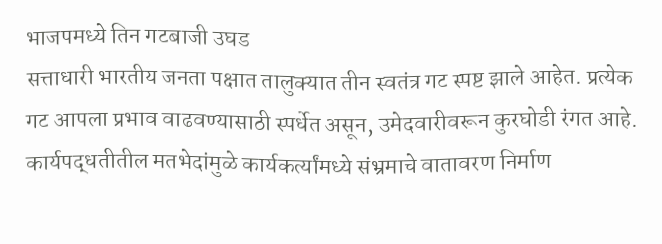भाजपमध्ये तिन गटबाजी उघड
सत्ताधारी भारतीय जनता पक्षात तालुक्यात तीन स्वतंत्र गट स्पष्ट झाले आहेत. प्रत्येक गट आपला प्रभाव वाढवण्यासाठी स्पर्धेत असून, उमेदवारीवरून कुरघोडी रंगत आहे. कार्यपद्धतीतील मतभेदांमुळे कार्यकर्त्यांमध्ये संभ्रमाचे वातावरण निर्माण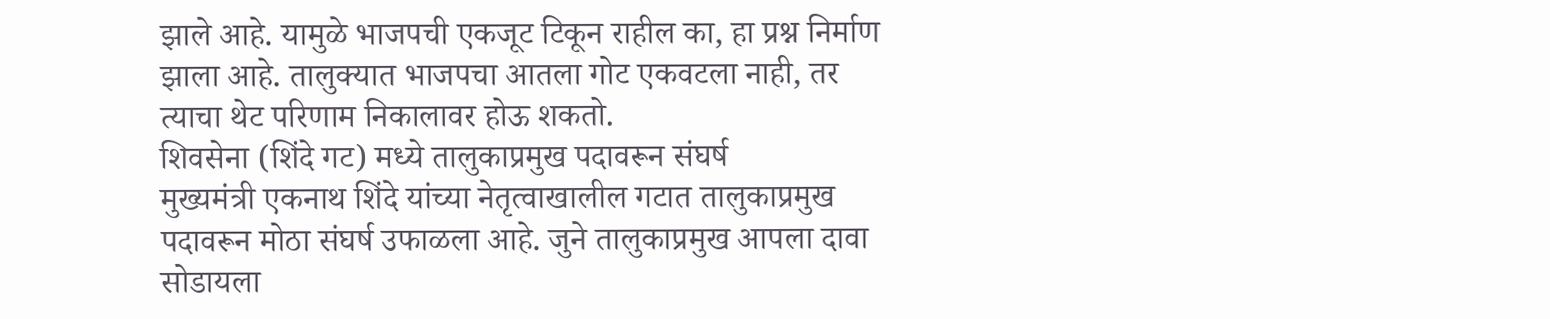झाले आहे. यामुळे भाजपची एकजूट टिकून राहील का, हा प्रश्न निर्माण झाला आहे. तालुक्यात भाजपचा आतला गोट एकवटला नाही, तर त्याचा थेट परिणाम निकालावर होऊ शकतो.
शिवसेना (शिंदे गट) मध्ये तालुकाप्रमुख पदावरून संघर्ष
मुख्यमंत्री एकनाथ शिंदे यांच्या नेतृत्वाखालील गटात तालुकाप्रमुख पदावरून मोठा संघर्ष उफाळला आहे. जुने तालुकाप्रमुख आपला दावा सोडायला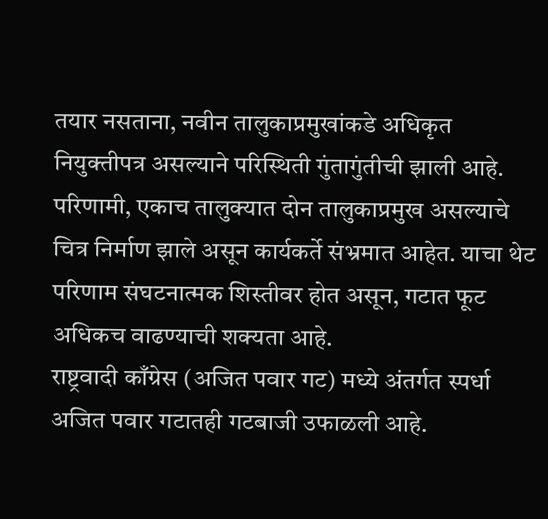तयार नसताना, नवीन तालुकाप्रमुखांकडे अधिकृत नियुक्तीपत्र असल्याने परिस्थिती गुंतागुंतीची झाली आहे. परिणामी, एकाच तालुक्यात दोन तालुकाप्रमुख असल्याचे चित्र निर्माण झाले असून कार्यकर्ते संभ्रमात आहेत. याचा थेट परिणाम संघटनात्मक शिस्तीवर होत असून, गटात फूट अधिकच वाढण्याची शक्यता आहे.
राष्ट्रवादी काँग्रेस (अजित पवार गट) मध्ये अंतर्गत स्पर्धा
अजित पवार गटातही गटबाजी उफाळली आहे.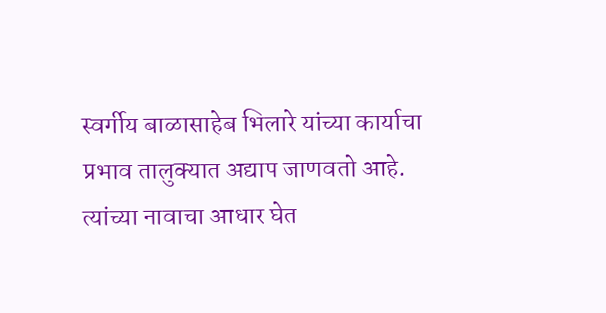स्वर्गीय बाळासाहेब भिलारे यांच्या कार्याचा प्रभाव तालुक्यात अद्याप जाणवतो आहे. त्यांच्या नावाचा आधार घेत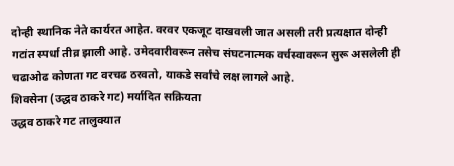दोन्ही स्थानिक नेते कार्यरत आहेत. वरवर एकजूट दाखवली जात असली तरी प्रत्यक्षात दोन्ही गटांत स्पर्धा तीव्र झाली आहे. उमेदवारीवरून तसेच संघटनात्मक वर्चस्वावरून सुरू असलेली ही चढाओढ कोणता गट वरचढ ठरवतो, याकडे सर्वांचे लक्ष लागले आहे.
शिवसेना (उद्धव ठाकरे गट) मर्यादित सक्रियता
उद्धव ठाकरे गट तालुक्यात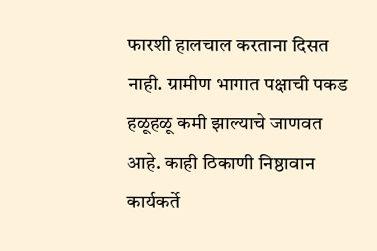फारशी हालचाल करताना दिसत नाही. ग्रामीण भागात पक्षाची पकड हळूहळू कमी झाल्याचे जाणवत आहे. काही ठिकाणी निष्ठावान कार्यकर्ते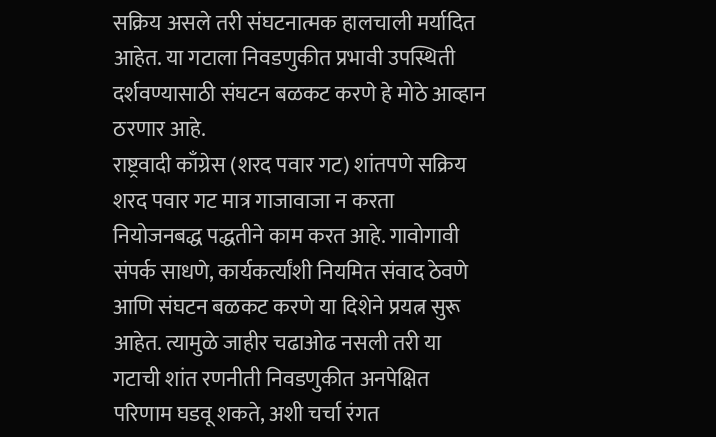सक्रिय असले तरी संघटनात्मक हालचाली मर्यादित आहेत. या गटाला निवडणुकीत प्रभावी उपस्थिती दर्शवण्यासाठी संघटन बळकट करणे हे मोठे आव्हान ठरणार आहे.
राष्ट्रवादी काँग्रेस (शरद पवार गट) शांतपणे सक्रिय
शरद पवार गट मात्र गाजावाजा न करता नियोजनबद्ध पद्धतीने काम करत आहे. गावोगावी संपर्क साधणे, कार्यकर्त्यांशी नियमित संवाद ठेवणे आणि संघटन बळकट करणे या दिशेने प्रयत्न सुरू आहेत. त्यामुळे जाहीर चढाओढ नसली तरी या गटाची शांत रणनीती निवडणुकीत अनपेक्षित परिणाम घडवू शकते, अशी चर्चा रंगत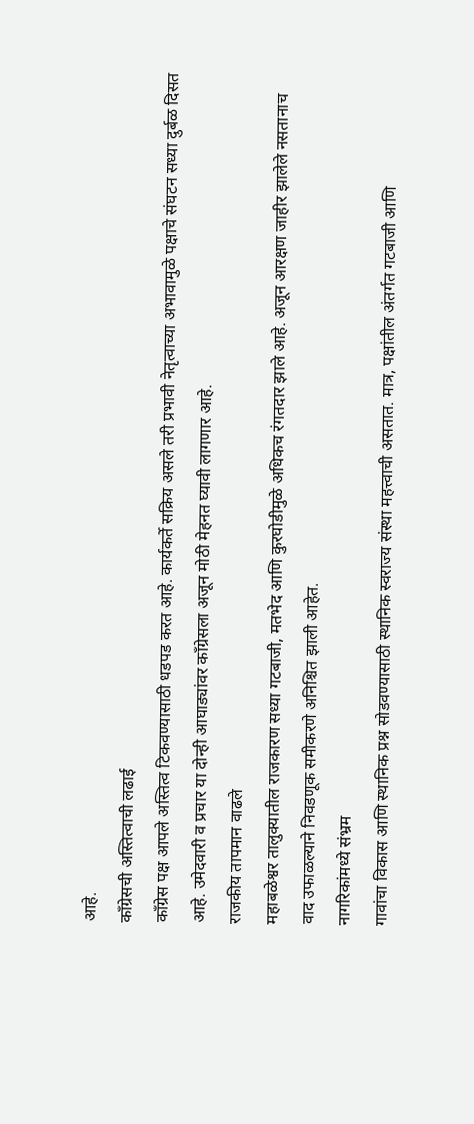आहे.
काँग्रेसची अस्तित्वाची लढाई
काँग्रेस पक्ष आपले अस्तित्व टिकवण्यासाठी धडपड करत आहे. कार्यकर्ते सक्रिय असले तरी प्रभावी नेतृत्वाच्या अभावामुळे पक्षाचे संघटन सध्या दुर्बळ दिसत आहे. उमेदवारी व प्रचार या दोन्ही आघाड्यांवर काँग्रेसला अजून मोठी मेहनत घ्यावी लागणार आहे.
राजकीय तापमान वाढले
महाबळेश्वर तालुक्यातील राजकारण सध्या गटबाजी, मतभेद आणि कुरघोडीमुळे अधिकच रंगतदार झाले आहे. अजून आरक्षण जाहीर झालेले नसतानाच वाद उफाळल्याने निवडणूक समीकरणे अनिश्चित झाली आहेत.
नागरिकांमध्ये संभ्रम
गावांचा विकास आणि स्थानिक प्रश्न सोडवण्यासाठी स्थानिक स्वराज्य संस्था महत्त्वाची असतात. मात्र, पक्षांतील अंतर्गत गटबाजी आणि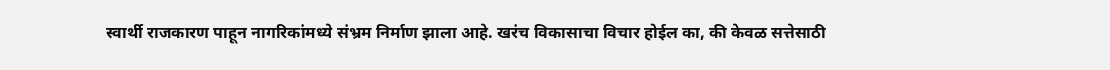स्वार्थी राजकारण पाहून नागरिकांमध्ये संभ्रम निर्माण झाला आहे. खरंच विकासाचा विचार होईल का, की केवळ सत्तेसाठी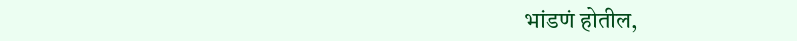भांडणं होतील,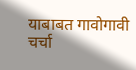याबाबत गावोगावी चर्चा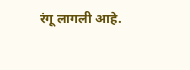रंगू लागली आहे.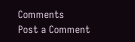Comments
Post a Comment